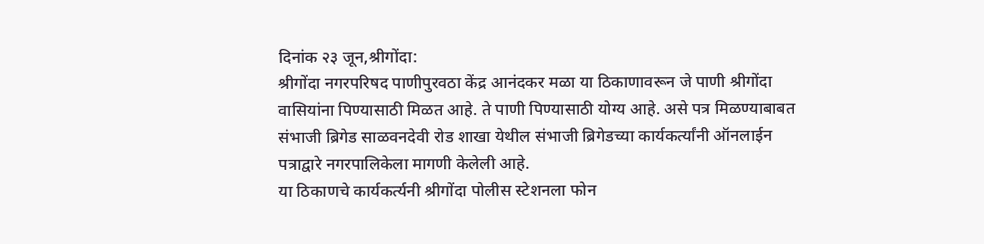दिनांक २३ जून,श्रीगोंदा:
श्रीगोंदा नगरपरिषद पाणीपुरवठा केंद्र आनंदकर मळा या ठिकाणावरून जे पाणी श्रीगोंदा वासियांना पिण्यासाठी मिळत आहे. ते पाणी पिण्यासाठी योग्य आहे. असे पत्र मिळण्याबाबत संभाजी ब्रिगेड साळवनदेवी रोड शाखा येथील संभाजी ब्रिगेडच्या कार्यकर्त्यांनी ऑनलाईन पत्राद्वारे नगरपालिकेला मागणी केलेली आहे.
या ठिकाणचे कार्यकर्त्यनी श्रीगोंदा पोलीस स्टेशनला फोन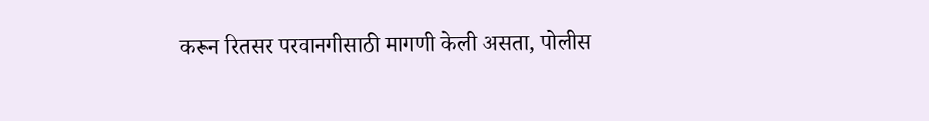करून रितसर परवानगीसाठी मागणी केली असता, पोलीस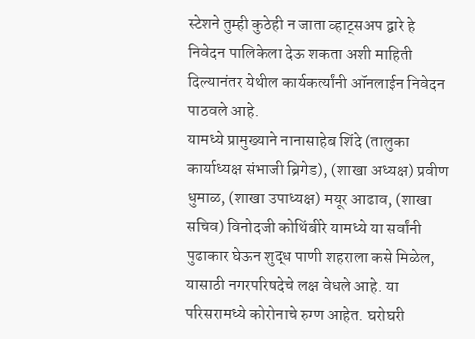स्टेशने तुम्ही कुठेही न जाता व्हाट्सअप द्वारे हे निवेदन पालिकेला देऊ शकता अशी माहिती दिल्यानंतर येथील कार्यकर्त्यांनी ऑनलाईन निवेदन पाठवले आहे.
यामध्ये प्रामुख्याने नानासाहेब शिंदे (तालुका कार्याध्यक्ष संभाजी ब्रिगेड), (शाखा अध्यक्ष) प्रवीण धुमाळ, (शाखा उपाध्यक्ष) मयूर आढाव, (शाखा सचिव) विनोदजी कोथिंबीरे यामध्ये या सर्वांनी पुढाकार घेऊन शुद्ध पाणी शहराला कसे मिळेल, यासाठी नगरपरिषदेचे लक्ष वेधले आहे. या परिसरामध्ये कोरोनाचे रुग्ण आहेत. घरोघरी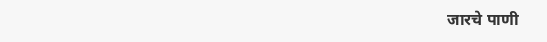जारचे पाणी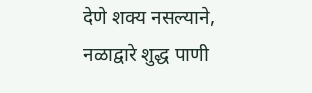देणे शक्य नसल्याने, नळाद्वारे शुद्ध पाणी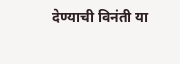देण्याची विनंती या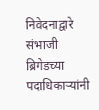निवेदनाद्वारे संभाजी ब्रिगेडच्या पदाधिकाऱ्यांनी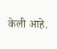केली आहे.